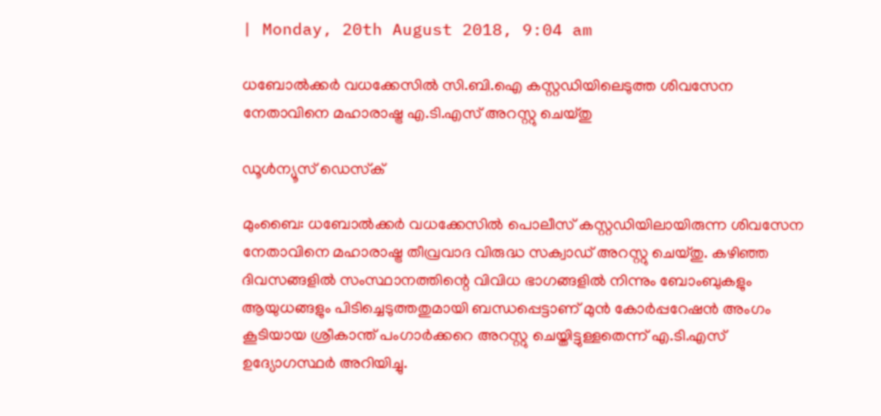| Monday, 20th August 2018, 9:04 am

ധബോല്‍ക്കര്‍ വധക്കേസില്‍ സി.ബി.ഐ കസ്റ്റഡിയിലെടുത്ത ശിവസേന നേതാവിനെ മഹാരാഷ്ട്ര എ.ടി.എസ് അറസ്റ്റു ചെയ്തു

ഡൂള്‍ന്യൂസ് ഡെസ്‌ക്

മുംബൈ: ധബോല്‍ക്കര്‍ വധക്കേസില്‍ പൊലീസ് കസ്റ്റഡിയിലായിരുന്ന ശിവസേന നേതാവിനെ മഹാരാഷ്ട്ര തീവ്രവാദ വിരുദ്ധ സക്വാഡ് അറസ്റ്റു ചെയ്തു. കഴിഞ്ഞ ദിവസങ്ങളില്‍ സംസ്ഥാനത്തിന്റെ വിവിധ ഭാഗങ്ങളില്‍ നിന്നും ബോംബുകളും ആയുധങ്ങളും പിടിച്ചെടുത്തതുമായി ബന്ധപ്പെട്ടാണ് മുന്‍ കോര്‍പ്പറേഷന്‍ അംഗം കൂടിയായ ശ്രീകാന്ത് പംഗാര്‍ക്കറെ അറസ്റ്റു ചെയ്തിട്ടുള്ളതെന്ന് എ.ടി.എസ് ഉദ്യോഗസ്ഥര്‍ അറിയിച്ചു.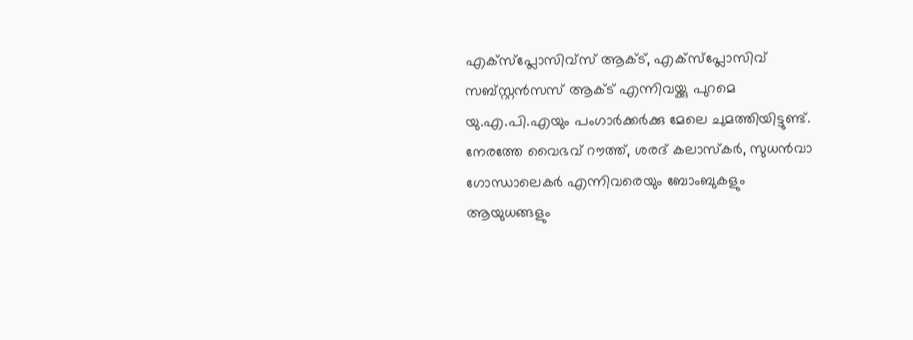എക്‌സ്‌പ്ലോസിവ്‌സ് ആക്ട്, എക്‌സ്‌പ്ലോസിവ് സബ്‌സ്റ്റന്‍സസ് ആക്ട് എന്നിവയ്ക്കു പുറമെ യു.എ.പി.എയും പംഗാര്‍ക്കര്‍ക്കു മേലെ ചുമത്തിയിട്ടുണ്ട്. നേരത്തേ വൈഭവ് റൗത്ത്, ശരദ് കലാസ്‌കര്‍, സുധന്‍വാ ഗോന്ധാലെകര്‍ എന്നിവരെയും ബോംബുകളും ആയുധങ്ങളും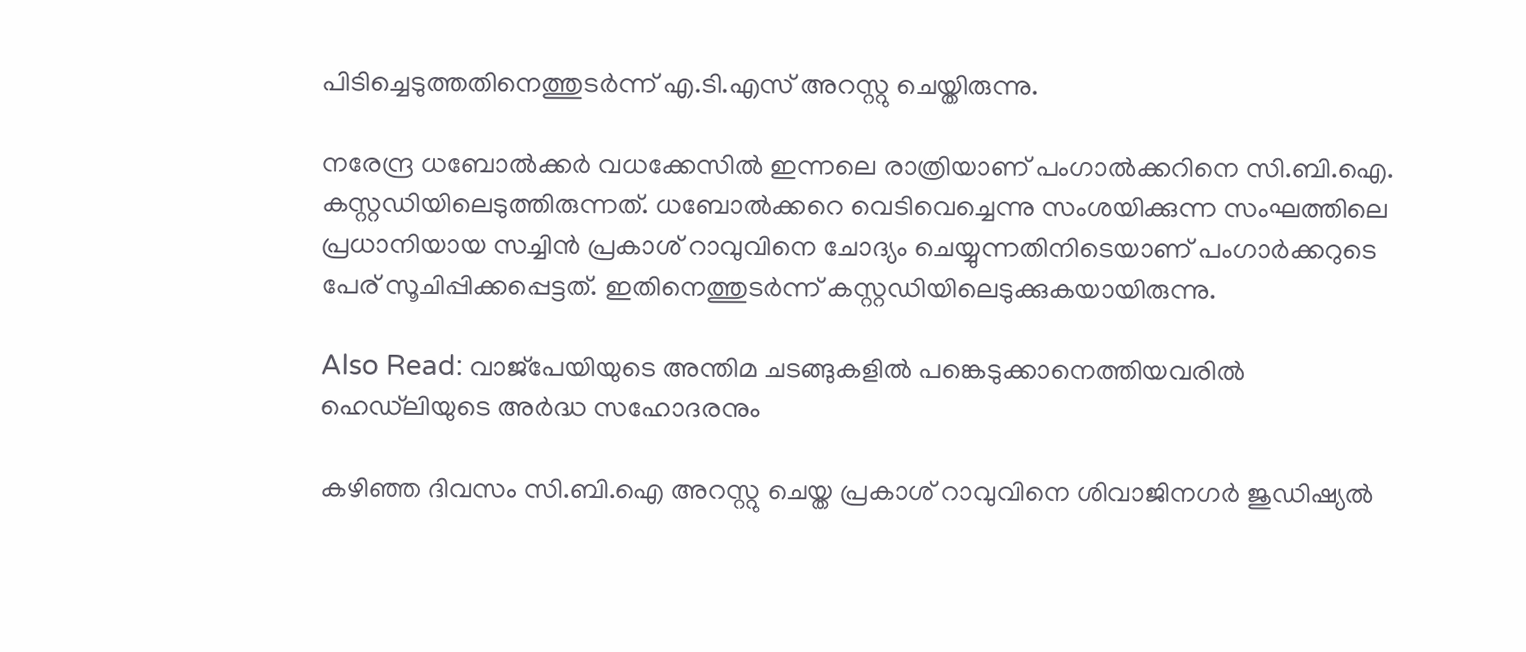പിടിച്ചെടുത്തതിനെത്തുടര്‍ന്ന് എ.ടി.എസ് അറസ്റ്റു ചെയ്തിരുന്നു.

നരേന്ദ്ര ധബോല്‍ക്കര്‍ വധക്കേസില്‍ ഇന്നലെ രാത്രിയാണ് പംഗാല്‍ക്കറിനെ സി.ബി.ഐ. കസ്റ്റഡിയിലെടുത്തിരുന്നത്. ധബോല്‍ക്കറെ വെടിവെച്ചെന്നു സംശയിക്കുന്ന സംഘത്തിലെ പ്രധാനിയായ സച്ചിന്‍ പ്രകാശ് റാവുവിനെ ചോദ്യം ചെയ്യുന്നതിനിടെയാണ് പംഗാര്‍ക്കറുടെ പേര് സൂചിപ്പിക്കപ്പെട്ടത്. ഇതിനെത്തുടര്‍ന്ന് കസ്റ്റഡിയിലെടുക്കുകയായിരുന്നു.

Also Read: വാജ്‌പേയിയുടെ അന്തിമ ചടങ്ങുകളില്‍ പങ്കെടുക്കാനെത്തിയവരില്‍ ഹെഡ്‌ലിയുടെ അര്‍ദ്ധ സഹോദരനും

കഴിഞ്ഞ ദിവസം സി.ബി.ഐ അറസ്റ്റു ചെയ്ത പ്രകാശ് റാവുവിനെ ശിവാജിനഗര്‍ ജുഡിഷ്യല്‍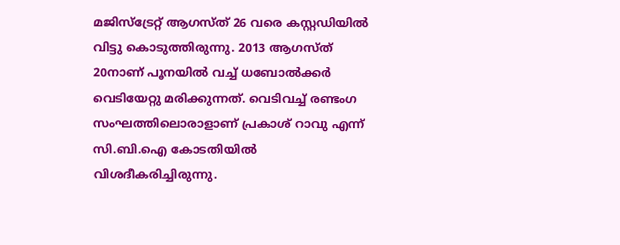മജിസ്‌ട്രേറ്റ് ആഗസ്ത് 26 വരെ കസ്റ്റഡിയില്‍ വിട്ടു കൊടുത്തിരുന്നു. 2013 ആഗസ്ത് 20നാണ് പൂനയില്‍ വച്ച് ധബോല്‍ക്കര്‍ വെടിയേറ്റു മരിക്കുന്നത്. വെടിവച്ച് രണ്ടംഗ സംഘത്തിലൊരാളാണ് പ്രകാശ് റാവു എന്ന് സി.ബി.ഐ കോടതിയില്‍ വിശദീകരിച്ചിരുന്നു.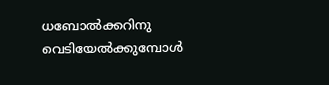ധബോല്‍ക്കറിനു വെടിയേല്‍ക്കുമ്പോള്‍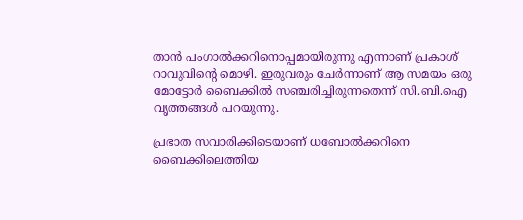താന്‍ പംഗാല്‍ക്കറിനൊപ്പമായിരുന്നു എന്നാണ് പ്രകാശ് റാവുവിന്റെ മൊഴി. ഇരുവരും ചേര്‍ന്നാണ് ആ സമയം ഒരു മോട്ടോര്‍ ബൈക്കില്‍ സഞ്ചരിച്ചിരുന്നതെന്ന് സി.ബി.ഐ വൃത്തങ്ങള്‍ പറയുന്നു.

പ്രഭാത സവാരിക്കിടെയാണ് ധബോല്‍ക്കറിനെ ബൈക്കിലെത്തിയ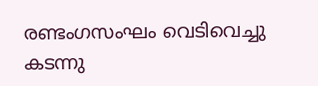രണ്ടംഗസംഘം വെടിവെച്ചു കടന്നു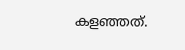കളഞ്ഞത്.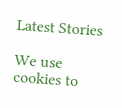Latest Stories

We use cookies to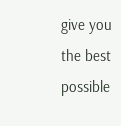give you the best possible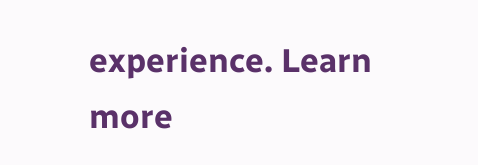experience. Learn more